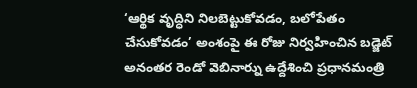‘ఆర్థిక వృద్ధిని నిలబెట్టుకోవడం, బలోపేతం చేసుకోవడం’ అంశంపై ఈ రోజు నిర్వహించిన బడ్జెట్ అనంతర రెండో వెబినార్ను ఉద్దేశించి ప్రధానమంత్రి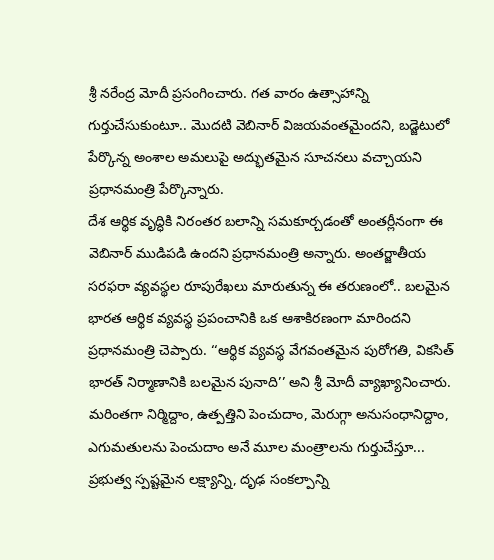శ్రీ నరేంద్ర మోదీ ప్రసంగించారు. గత వారం ఉత్సాహాన్ని గుర్తుచేసుకుంటూ.. మొదటి వెబినార్ విజయవంతమైందని, బడ్జెటులో పేర్కొన్న అంశాల అమలుపై అద్భుతమైన సూచనలు వచ్చాయని ప్రధానమంత్రి పేర్కొన్నారు.
దేశ ఆర్థిక వృద్ధికి నిరంతర బలాన్ని సమకూర్చడంతో అంతర్లీనంగా ఈ వెబినార్ ముడిపడి ఉందని ప్రధానమంత్రి అన్నారు. అంతర్జాతీయ సరఫరా వ్యవస్థల రూపురేఖలు మారుతున్న ఈ తరుణంలో.. బలమైన భారత ఆర్థిక వ్యవస్థ ప్రపంచానికి ఒక ఆశాకిరణంగా మారిందని ప్రధానమంత్రి చెప్పారు. ‘‘ఆర్థిక వ్యవస్థ వేగవంతమైన పురోగతి, వికసిత్ భారత్ నిర్మాణానికి బలమైన పునాది’’ అని శ్రీ మోదీ వ్యాఖ్యానించారు.
మరింతగా నిర్మిద్దాం, ఉత్పత్తిని పెంచుదాం, మెరుగ్గా అనుసంధానిద్దాం, ఎగుమతులను పెంచుదాం అనే మూల మంత్రాలను గుర్తుచేస్తూ... ప్రభుత్వ స్పష్టమైన లక్ష్యాన్ని, దృఢ సంకల్పాన్ని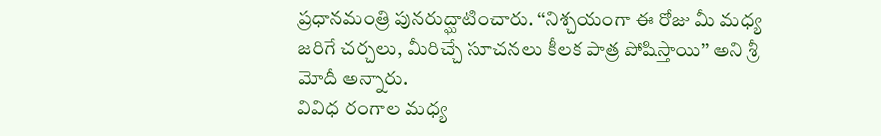ప్రధానమంత్రి పునరుద్ఘాటించారు. ‘‘నిశ్చయంగా ఈ రోజు మీ మధ్య జరిగే చర్చలు, మీరిచ్చే సూచనలు కీలక పాత్ర పోషిస్తాయి’’ అని శ్రీ మోదీ అన్నారు.
వివిధ రంగాల మధ్య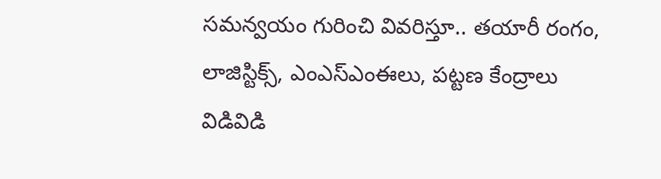సమన్వయం గురించి వివరిస్తూ.. తయారీ రంగం, లాజిస్టిక్స్, ఎంఎస్ఎంఈలు, పట్టణ కేంద్రాలు విడివిడి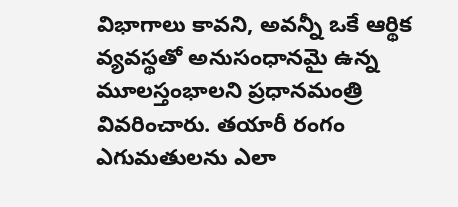విభాగాలు కావని, అవన్నీ ఒకే ఆర్థిక వ్యవస్థతో అనుసంధానమై ఉన్న మూలస్తంభాలని ప్రధానమంత్రి వివరించారు. తయారీ రంగం ఎగుమతులను ఎలా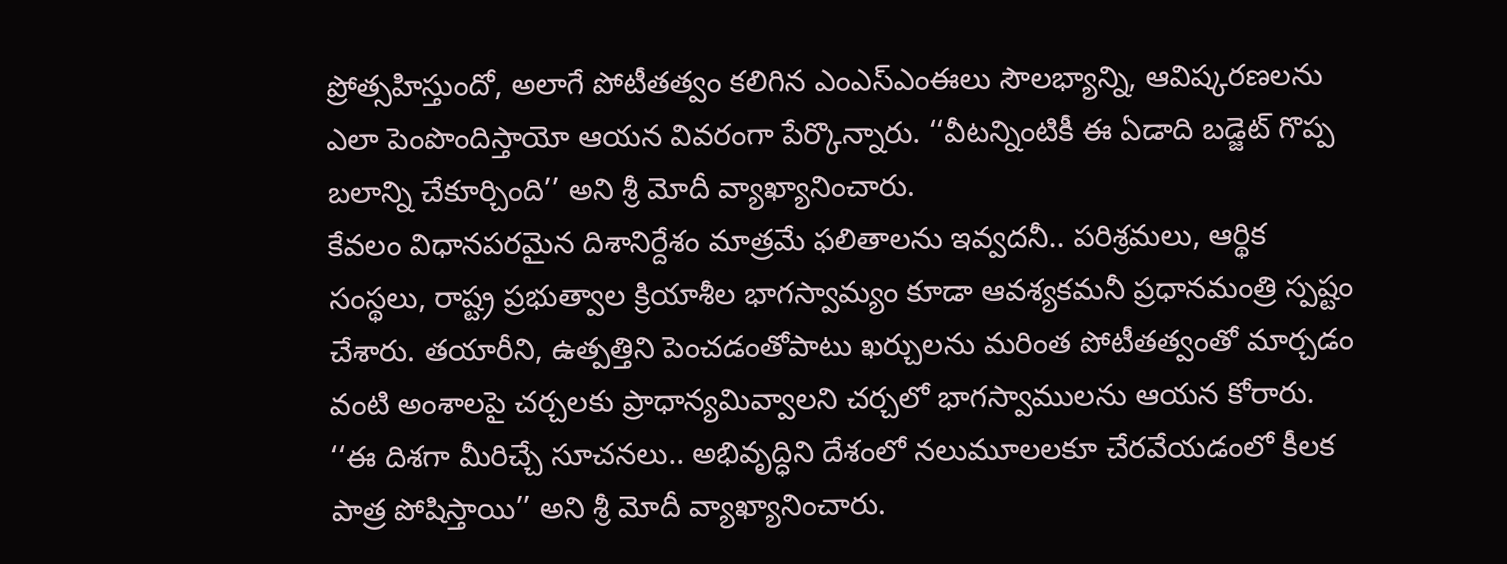ప్రోత్సహిస్తుందో, అలాగే పోటీతత్వం కలిగిన ఎంఎస్ఎంఈలు సౌలభ్యాన్ని, ఆవిష్కరణలను ఎలా పెంపొందిస్తాయో ఆయన వివరంగా పేర్కొన్నారు. ‘‘వీటన్నింటికీ ఈ ఏడాది బడ్జెట్ గొప్ప బలాన్ని చేకూర్చింది’’ అని శ్రీ మోదీ వ్యాఖ్యానించారు.
కేవలం విధానపరమైన దిశానిర్దేశం మాత్రమే ఫలితాలను ఇవ్వదనీ.. పరిశ్రమలు, ఆర్థిక సంస్థలు, రాష్ట్ర ప్రభుత్వాల క్రియాశీల భాగస్వామ్యం కూడా ఆవశ్యకమనీ ప్రధానమంత్రి స్పష్టం చేశారు. తయారీని, ఉత్పత్తిని పెంచడంతోపాటు ఖర్చులను మరింత పోటీతత్వంతో మార్చడం వంటి అంశాలపై చర్చలకు ప్రాధాన్యమివ్వాలని చర్చలో భాగస్వాములను ఆయన కోరారు. ‘‘ఈ దిశగా మీరిచ్చే సూచనలు.. అభివృద్ధిని దేశంలో నలుమూలలకూ చేరవేయడంలో కీలక పాత్ర పోషిస్తాయి’’ అని శ్రీ మోదీ వ్యాఖ్యానించారు.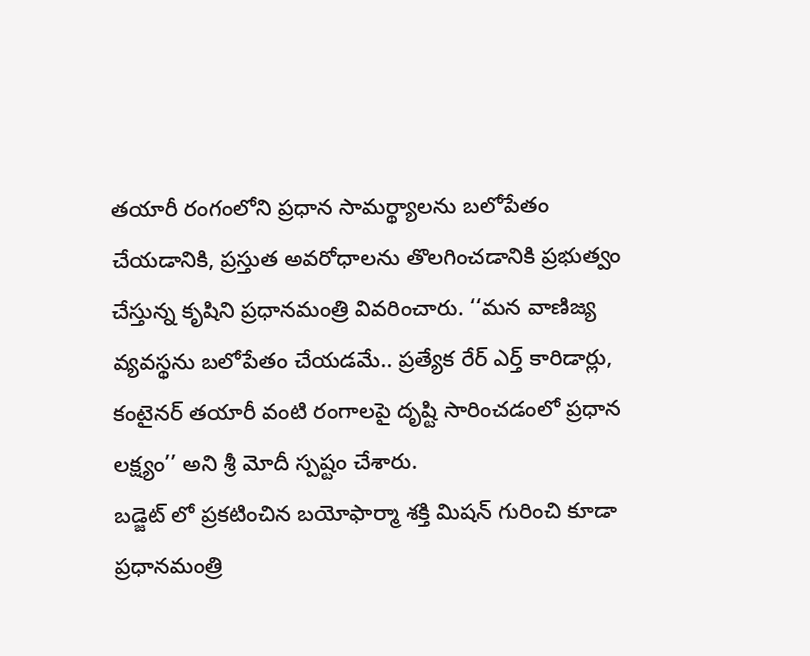తయారీ రంగంలోని ప్రధాన సామర్థ్యాలను బలోపేతం చేయడానికి, ప్రస్తుత అవరోధాలను తొలగించడానికి ప్రభుత్వం చేస్తున్న కృషిని ప్రధానమంత్రి వివరించారు. ‘‘మన వాణిజ్య వ్యవస్థను బలోపేతం చేయడమే.. ప్రత్యేక రేర్ ఎర్త్ కారిడార్లు, కంటైనర్ తయారీ వంటి రంగాలపై దృష్టి సారించడంలో ప్రధాన లక్ష్యం’’ అని శ్రీ మోదీ స్పష్టం చేశారు.
బడ్జెట్ లో ప్రకటించిన బయోఫార్మా శక్తి మిషన్ గురించి కూడా ప్రధానమంత్రి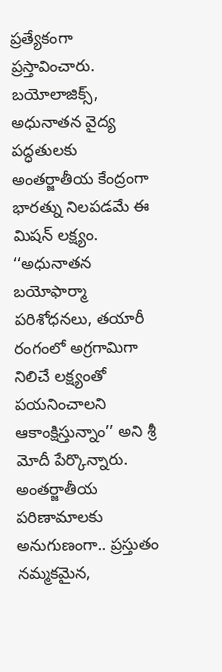ప్రత్యేకంగా ప్రస్తావించారు. బయోలాజిక్స్, అధునాతన వైద్య పద్ధతులకు అంతర్జాతీయ కేంద్రంగా భారత్ను నిలపడమే ఈ మిషన్ లక్ష్యం. ‘‘అధునాతన బయోఫార్మా పరిశోధనలు, తయారీ రంగంలో అగ్రగామిగా నిలిచే లక్ష్యంతో పయనించాలని ఆకాంక్షిస్తున్నాం’’ అని శ్రీ మోదీ పేర్కొన్నారు.
అంతర్జాతీయ పరిణామాలకు అనుగుణంగా.. ప్రస్తుతం నమ్మకమైన,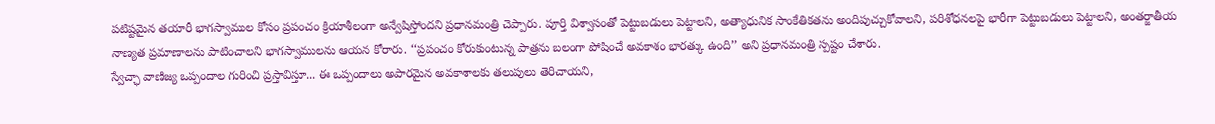పటిష్టమైన తయారీ భాగస్వాముల కోసం ప్రపంచం క్రియాశీలంగా అన్వేషిస్తోందని ప్రధానమంత్రి చెప్పారు. పూర్తి విశ్వాసంతో పెట్టుబడులు పెట్టాలని, అత్యాధునిక సాంకేతికతను అందిపుచ్చుకోవాలని, పరిశోధనలపై భారీగా పెట్టుబడులు పెట్టాలని, అంతర్జాతీయ నాణ్యత ప్రమాణాలను పాటించాలని భాగస్వాములను ఆయన కోరారు. ‘‘ప్రపంచం కోరుకుంటున్న పాత్రను బలంగా పోషించే అవకాశం భారత్కు ఉంది’’ అని ప్రధానమంత్రి స్పష్టం చేశారు.
స్వేచ్ఛా వాణిజ్య ఒప్పందాల గురించి ప్రస్తావిస్తూ... ఈ ఒప్పందాలు అపారమైన అవకాశాలకు తలుపులు తెరిచాయని,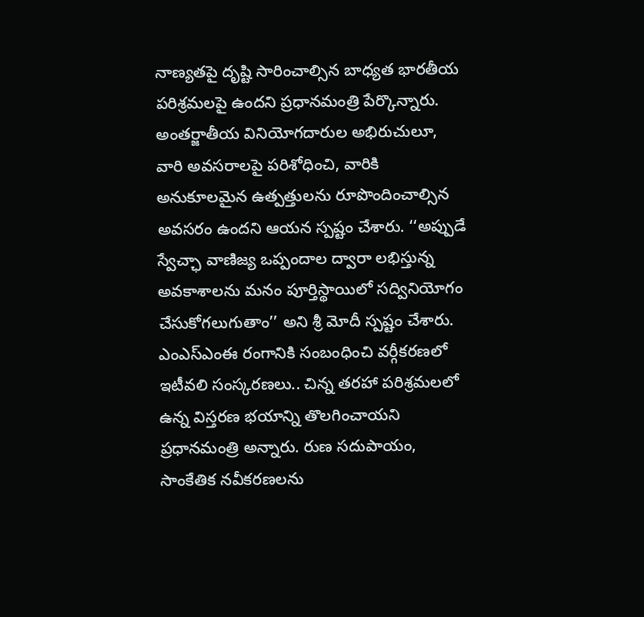నాణ్యతపై దృష్టి సారించాల్సిన బాధ్యత భారతీయ పరిశ్రమలపై ఉందని ప్రధానమంత్రి పేర్కొన్నారు. అంతర్జాతీయ వినియోగదారుల అభిరుచులూ, వారి అవసరాలపై పరిశోధించి, వారికి అనుకూలమైన ఉత్పత్తులను రూపొందించాల్సిన అవసరం ఉందని ఆయన స్పష్టం చేశారు. ‘‘అప్పుడే స్వేచ్ఛా వాణిజ్య ఒప్పందాల ద్వారా లభిస్తున్న అవకాశాలను మనం పూర్తిస్థాయిలో సద్వినియోగం చేసుకోగలుగుతాం’’ అని శ్రీ మోదీ స్పష్టం చేశారు.
ఎంఎస్ఎంఈ రంగానికి సంబంధించి వర్గీకరణలో ఇటీవలి సంస్కరణలు.. చిన్న తరహా పరిశ్రమలలో ఉన్న విస్తరణ భయాన్ని తొలగించాయని ప్రధానమంత్రి అన్నారు. రుణ సదుపాయం, సాంకేతిక నవీకరణలను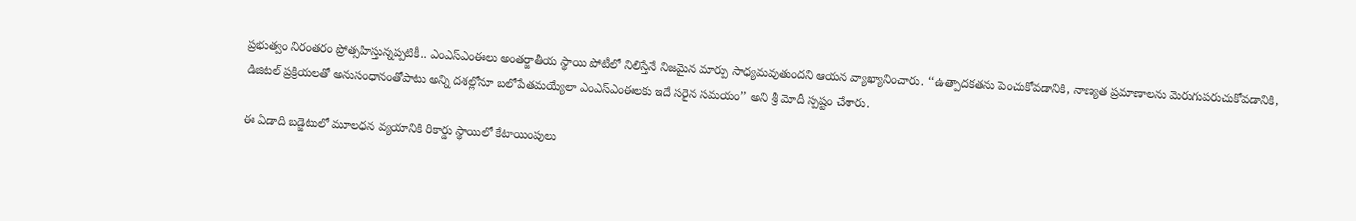ప్రభుత్వం నిరంతరం ప్రోత్సహిస్తున్నప్పటికీ.. ఎంఎస్ఎంఈలు అంతర్జాతీయ స్థాయి పోటీలో నిలిస్తేనే నిజమైన మార్పు సాధ్యమవుతుందని ఆయన వ్యాఖ్యానించారు. ‘‘ఉత్పాదకతను పెంచుకోవడానికి, నాణ్యత ప్రమాణాలను మెరుగుపరుచుకోవడానికి, డిజిటల్ ప్రక్రియలతో అనుసంధానంతోపాటు అన్ని దశల్లోనూ బలోపేతమయ్యేలా ఎంఎస్ఎంఈలకు ఇదే సరైన సమయం’’ అని శ్రీ మోదీ స్పష్టం చేశారు.

ఈ ఏడాది బడ్జెటులో మూలధన వ్యయానికి రికార్డు స్థాయిలో కేటాయింపులు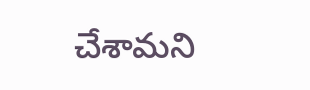చేశామని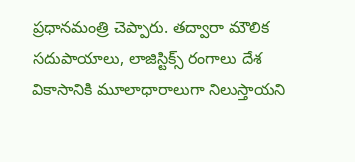ప్రధానమంత్రి చెప్పారు. తద్వారా మౌలిక సదుపాయాలు, లాజిస్టిక్స్ రంగాలు దేశ వికాసానికి మూలాధారాలుగా నిలుస్తాయని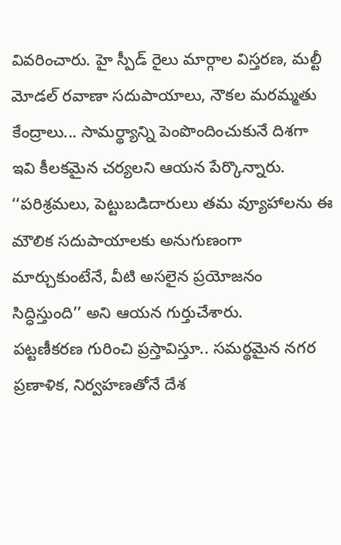వివరించారు. హై స్పీడ్ రైలు మార్గాల విస్తరణ, మల్టీ మోడల్ రవాణా సదుపాయాలు, నౌకల మరమ్మతు కేంద్రాలు... సామర్థ్యాన్ని పెంపొందించుకునే దిశగా ఇవి కీలకమైన చర్యలని ఆయన పేర్కొన్నారు. ‘‘పరిశ్రమలు, పెట్టుబడిదారులు తమ వ్యూహాలను ఈ మౌలిక సదుపాయాలకు అనుగుణంగా మార్చుకుంటేనే, వీటి అసలైన ప్రయోజనం సిద్ధిస్తుంది’’ అని ఆయన గుర్తుచేశారు.
పట్టణీకరణ గురించి ప్రస్తావిస్తూ.. సమర్థమైన నగర ప్రణాళిక, నిర్వహణతోనే దేశ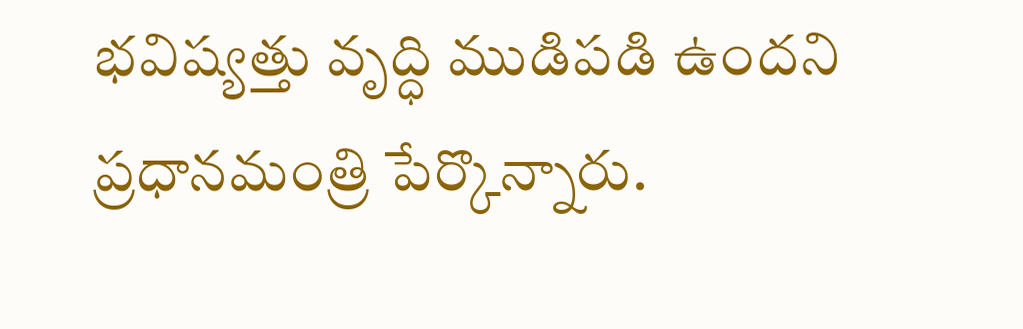భవిష్యత్తు వృద్ధి ముడిపడి ఉందని ప్రధానమంత్రి పేర్కొన్నారు.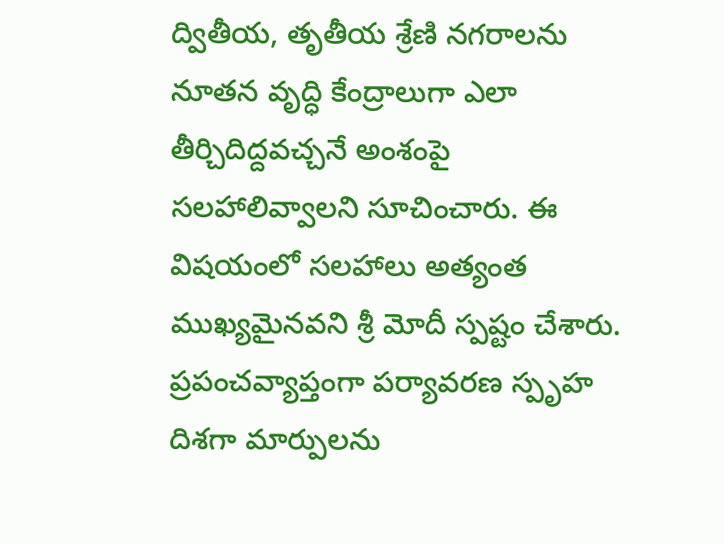ద్వితీయ, తృతీయ శ్రేణి నగరాలను నూతన వృద్ధి కేంద్రాలుగా ఎలా తీర్చిదిద్దవచ్చనే అంశంపై సలహాలివ్వాలని సూచించారు. ఈ విషయంలో సలహాలు అత్యంత ముఖ్యమైనవని శ్రీ మోదీ స్పష్టం చేశారు.
ప్రపంచవ్యాప్తంగా పర్యావరణ స్పృహ దిశగా మార్పులను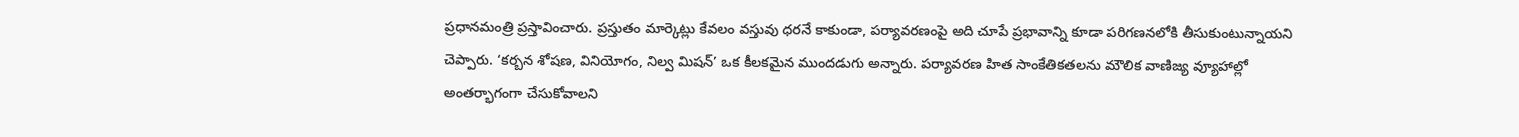ప్రధానమంత్రి ప్రస్తావించారు. ప్రస్తుతం మార్కెట్లు కేవలం వస్తువు ధరనే కాకుండా, పర్యావరణంపై అది చూపే ప్రభావాన్ని కూడా పరిగణనలోకి తీసుకుంటున్నాయని చెప్పారు. ‘కర్బన శోషణ, వినియోగం, నిల్వ మిషన్’ ఒక కీలకమైన ముందడుగు అన్నారు. పర్యావరణ హిత సాంకేతికతలను మౌలిక వాణిజ్య వ్యూహాల్లో అంతర్భాగంగా చేసుకోవాలని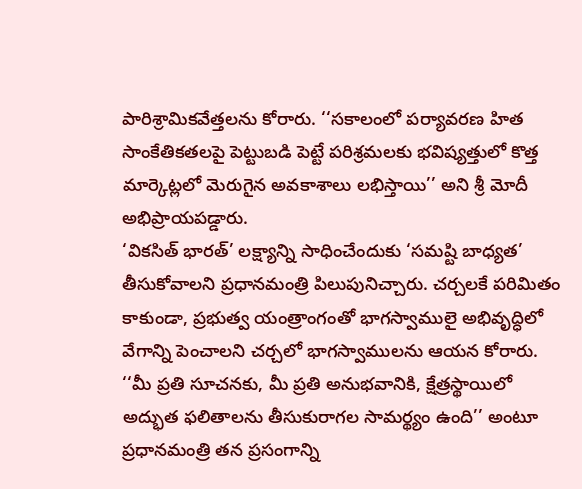పారిశ్రామికవేత్తలను కోరారు. ‘‘సకాలంలో పర్యావరణ హిత సాంకేతికతలపై పెట్టుబడి పెట్టే పరిశ్రమలకు భవిష్యత్తులో కొత్త మార్కెట్లలో మెరుగైన అవకాశాలు లభిస్తాయి’’ అని శ్రీ మోదీ అభిప్రాయపడ్డారు.
‘వికసిత్ భారత్’ లక్ష్యాన్ని సాధించేందుకు ‘సమష్టి బాధ్యత’ తీసుకోవాలని ప్రధానమంత్రి పిలుపునిచ్చారు. చర్చలకే పరిమితం కాకుండా, ప్రభుత్వ యంత్రాంగంతో భాగస్వాములై అభివృద్ధిలో వేగాన్ని పెంచాలని చర్చలో భాగస్వాములను ఆయన కోరారు. ‘‘మీ ప్రతి సూచనకు, మీ ప్రతి అనుభవానికి, క్షేత్రస్థాయిలో అద్భుత ఫలితాలను తీసుకురాగల సామర్థ్యం ఉంది’’ అంటూ ప్రధానమంత్రి తన ప్రసంగాన్ని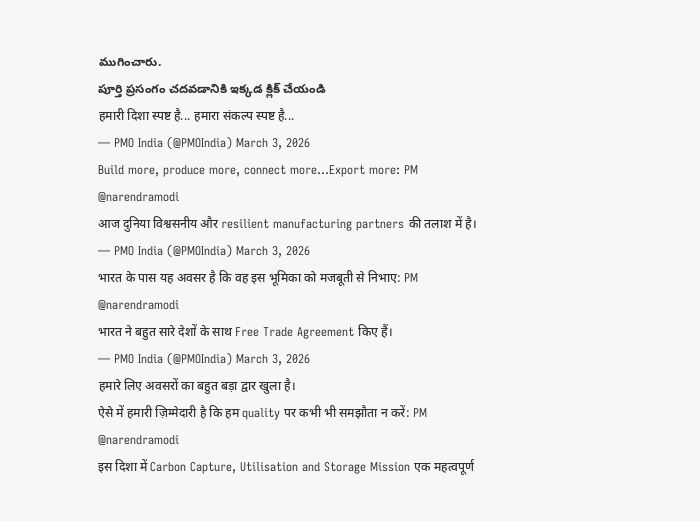ముగించారు.
పూర్తి ప్రసంగం చదవడానికి ఇక్కడ క్లిక్ చేయండి
हमारी दिशा स्पष्ट है... हमारा संकल्प स्पष्ट है...
— PMO India (@PMOIndia) March 3, 2026
Build more, produce more, connect more...Export more: PM @narendramodi
आज दुनिया विश्वसनीय और resilient manufacturing partners की तलाश में है।
— PMO India (@PMOIndia) March 3, 2026
भारत के पास यह अवसर है कि वह इस भूमिका को मजबूती से निभाए: PM @narendramodi
भारत ने बहुत सारे देशों के साथ Free Trade Agreement किए हैं।
— PMO India (@PMOIndia) March 3, 2026
हमारे लिए अवसरों का बहुत बड़ा द्वार खुला है।
ऐसे में हमारी ज़िम्मेदारी है कि हम quality पर कभी भी समझौता न करें: PM @narendramodi
इस दिशा में Carbon Capture, Utilisation and Storage Mission एक महत्वपूर्ण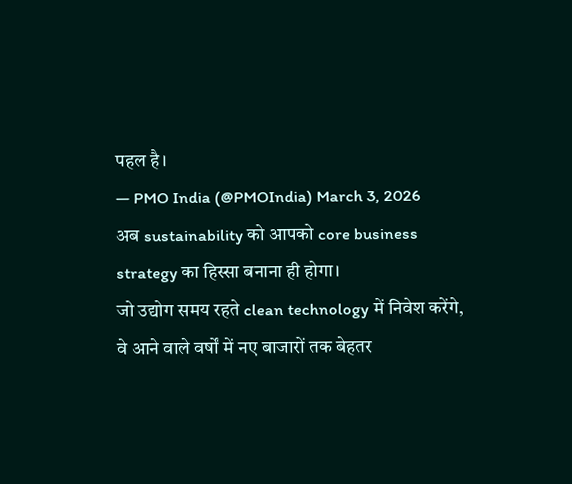पहल है।
— PMO India (@PMOIndia) March 3, 2026
अब sustainability को आपको core business strategy का हिस्सा बनाना ही होगा।
जो उद्योग समय रहते clean technology में निवेश करेंगे, वे आने वाले वर्षों में नए बाजारों तक बेहतर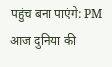पहुंच बना पाएंगे: PM
आज दुनिया की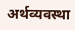अर्थव्यवस्था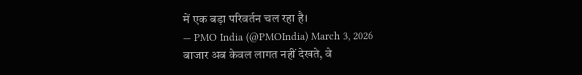में एक बड़ा परिवर्तन चल रहा है।
— PMO India (@PMOIndia) March 3, 2026
बाजार अब केवल लागत नहीं देखते, वे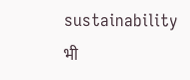sustainability भी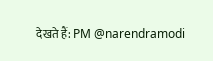देखते हैं: PM @narendramodi